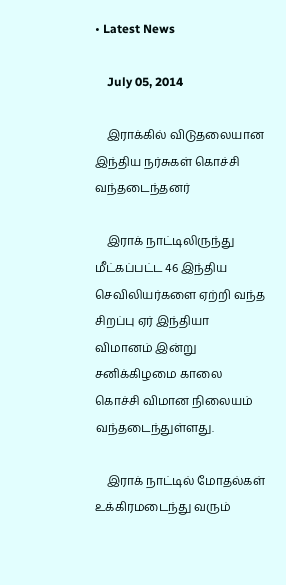• Latest News

    July 05, 2014

    இராக்கில் விடுதலையான இந்திய நர்சுகள் கொச்சி வந்தடைந்தனர்

    இராக் நாட்டிலிருந்து மீட்கப்பட்ட 46 இந்திய செவிலியர்களை ஏற்றி வந்த சிறப்பு ஏர் இந்தியா விமானம் இன்று சனிக்கிழமை காலை கொச்சி விமான நிலையம் வந்தடைந்துள்ளது.

    இராக் நாட்டில் மோதல்கள் உக்கிரமடைந்து வரும்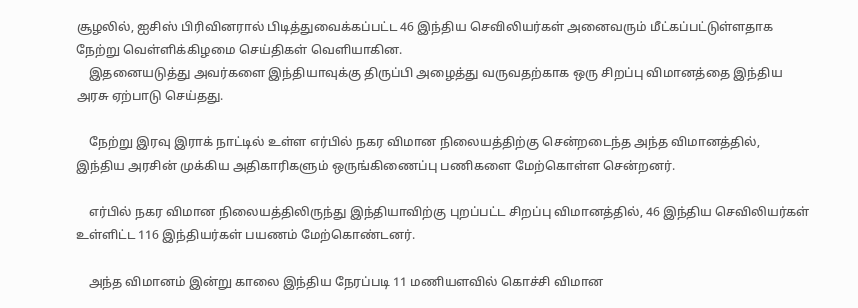சூழலில், ஐசிஸ் பிரிவினரால் பிடித்துவைக்கப்பட்ட 46 இந்திய செவிலியர்கள் அனைவரும் மீட்கப்பட்டுள்ளதாக நேற்று வெள்ளிக்கிழமை செய்திகள் வெளியாகின.
    இதனையடுத்து அவர்களை இந்தியாவுக்கு திருப்பி அழைத்து வருவதற்காக ஒரு சிறப்பு விமானத்தை இந்திய அரசு ஏற்பாடு செய்தது.

    நேற்று இரவு இராக் நாட்டில் உள்ள எர்பில் நகர விமான நிலையத்திற்கு சென்றடைந்த அந்த விமானத்தில், இந்திய அரசின் முக்கிய அதிகாரிகளும் ஒருங்கிணைப்பு பணிகளை மேற்கொள்ள சென்றனர்.

    எர்பில் நகர விமான நிலையத்திலிருந்து இந்தியாவிற்கு புறப்பட்ட சிறப்பு விமானத்தில், 46 இந்திய செவிலியர்கள் உள்ளிட்ட 116 இந்தியர்கள் பயணம் மேற்கொண்டனர்.

    அந்த விமானம் இன்று காலை இந்திய நேரப்படி 11 மணியளவில் கொச்சி விமான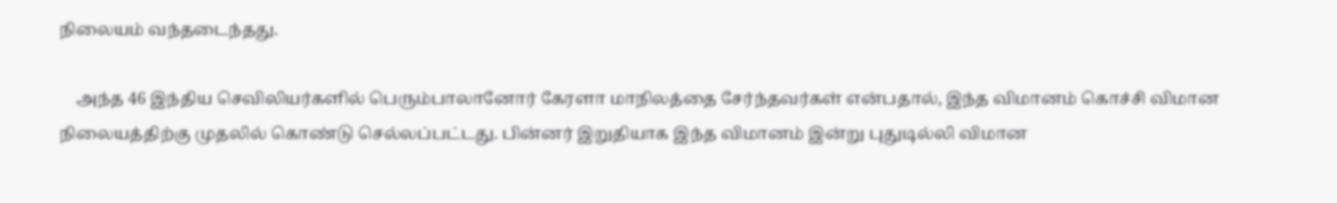நிலையம் வந்தடைந்தது.

    அந்த 46 இந்திய செவிலியர்களில் பெரும்பாலானோர் கேரளா மாநிலத்தை சேர்ந்தவர்கள் என்பதால், இந்த விமானம் கொச்சி விமான நிலையத்திற்கு முதலில் கொண்டு செல்லப்பட்டது. பின்னர் இறுதியாக இந்த விமானம் இன்று புதுடில்லி விமான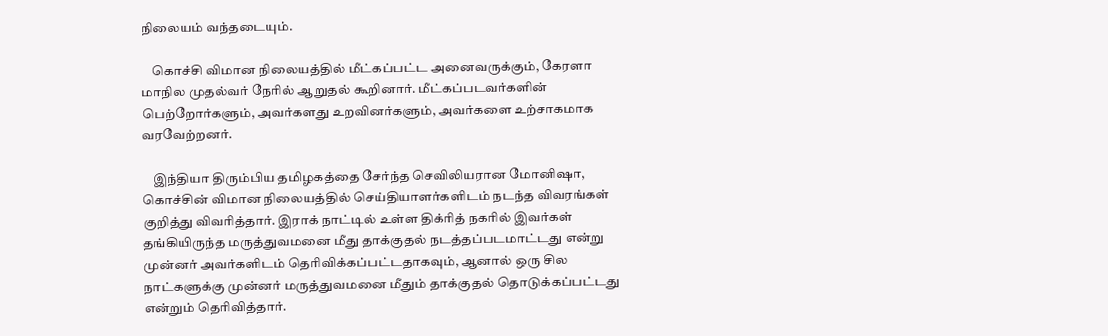நிலையம் வந்தடையும்.

    கொச்சி விமான நிலையத்தில் மீட்கப்பட்ட அனைவருக்கும், கேரளா மாநில முதல்வர் நேரில் ஆறுதல் கூறினார். மீட்கப்படவர்களின் பெற்றோர்களும், அவர்களது உறவினர்களும், அவர்களை உற்சாகமாக வரவேற்றனர்.

    இந்தியா திரும்பிய தமிழகத்தை சேர்ந்த செவிலியரான மோனிஷா, கொச்சின் விமான நிலையத்தில் செய்தியாளர்களிடம் நடந்த விவரங்கள் குறித்து விவரித்தார். இராக் நாட்டில் உள்ள திக்ரித் நகரில் இவர்கள் தங்கியிருந்த மருத்துவமனை மீது தாக்குதல் நடத்தப்படமாட்டது என்று முன்னர் அவர்களிடம் தெரிவிக்கப்பட்டதாகவும், ஆனால் ஒரு சில நாட்களுக்கு முன்னர் மருத்துவமனை மீதும் தாக்குதல் தொடுக்கப்பட்டது என்றும் தெரிவித்தார்.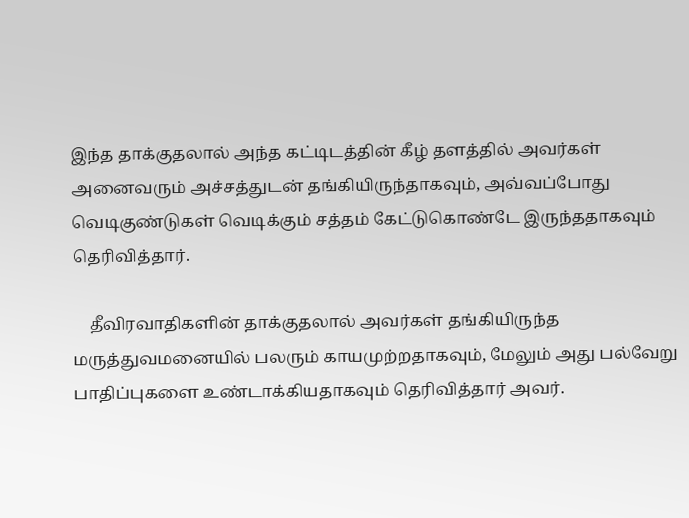இந்த தாக்குதலால் அந்த கட்டிடத்தின் கீழ் தளத்தில் அவர்கள் அனைவரும் அச்சத்துடன் தங்கியிருந்தாகவும், அவ்வப்போது வெடிகுண்டுகள் வெடிக்கும் சத்தம் கேட்டுகொண்டே இருந்ததாகவும் தெரிவித்தார்.

    தீவிரவாதிகளின் தாக்குதலால் அவர்கள் தங்கியிருந்த மருத்துவமனையில் பலரும் காயமுற்றதாகவும், மேலும் அது பல்வேறு பாதிப்புகளை உண்டாக்கியதாகவும் தெரிவித்தார் அவர்.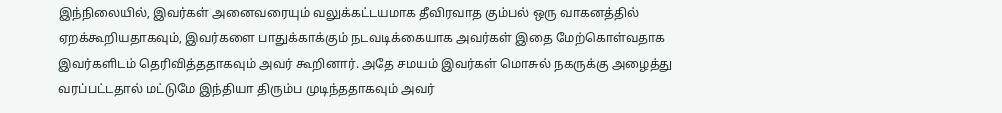இந்நிலையில், இவர்கள் அனைவரையும் வலுக்கட்டயமாக தீவிரவாத கும்பல் ஒரு வாகனத்தில் ஏறக்கூறியதாகவும், இவர்களை பாதுக்காக்கும் நடவடிக்கையாக அவர்கள் இதை மேற்கொள்வதாக இவர்களிடம் தெரிவித்ததாகவும் அவர் கூறினார். அதே சமயம் இவர்கள் மொசுல் நகருக்கு அழைத்து வரப்பட்டதால் மட்டுமே இந்தியா திரும்ப முடிந்ததாகவும் அவர்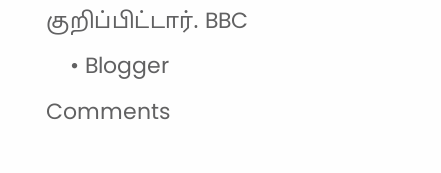குறிப்பிட்டார். BBC
    • Blogger Comments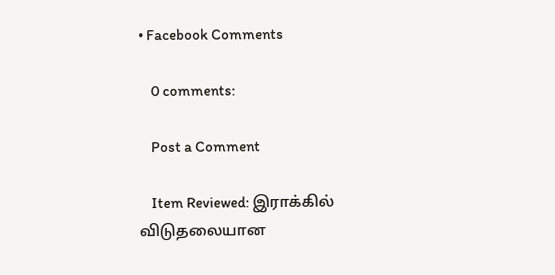• Facebook Comments

    0 comments:

    Post a Comment

    Item Reviewed: இராக்கில் விடுதலையான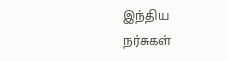இந்திய நர்சுகள்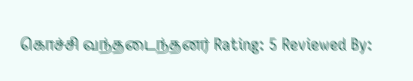கொச்சி வந்தடைந்தனர் Rating: 5 Reviewed By: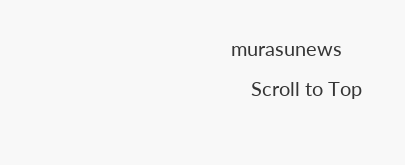murasunews
    Scroll to Top